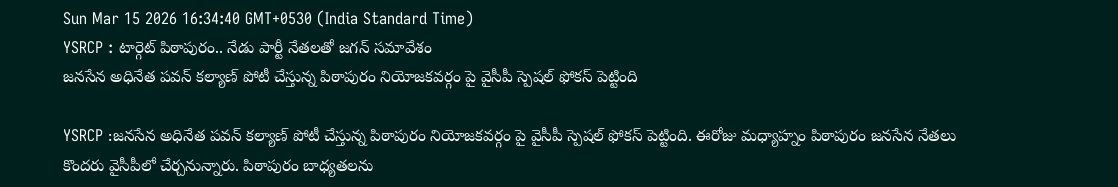Sun Mar 15 2026 16:34:40 GMT+0530 (India Standard Time)
YSRCP : టార్గెట్ పిఠాపురం.. నేడు పార్టీ నేతలతో జగన్ సమావేశం
జనసేన అధినేత పవన్ కల్యాణ్ పోటీ చేస్తున్న పిఠాపురం నియోజకవర్గం పై వైసీపీ స్పెషల్ ఫోకస్ పెట్టింది

YSRCP :జనసేన అధినేత పవన్ కల్యాణ్ పోటీ చేస్తున్న పిఠాపురం నియోజకవర్గం పై వైసీపీ స్పెషల్ ఫోకస్ పెట్టింది. ఈరోజు మధ్యాహ్నం పిఠాపురం జనసేన నేతలు కొందరు వైసీపీలో చేర్చనున్నారు. పిఠాపురం బాధ్యతలను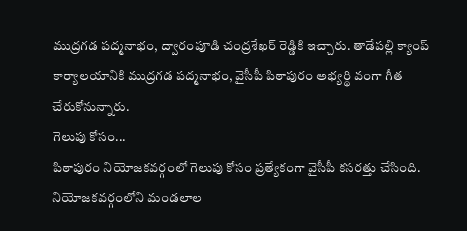ముద్రగడ పద్మనాభం, ద్వారంపూడి చంద్రశేఖర్ రెడ్డికి ఇచ్చారు. తాడేపల్లి క్యాంప్ కార్యాలయానికి ముద్రగడ పద్మనాభం, వైసీపీ పిఠాపురం అభ్యర్థి వంగా గీత చేరుకోనున్నారు.
గెలుపు కోసం...
పిఠాపురం నియోజకవర్గంలో గెలుపు కోసం ప్రత్యేకంగా వైసీపీ కసరత్తు చేసింది. నియోజకవర్గంలోని మండలాల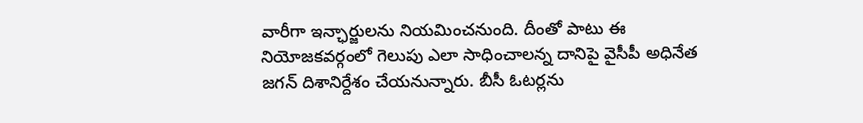వారీగా ఇన్ఛార్జులను నియమించనుంది. దీంతో పాటు ఈ నియోజకవర్గంలో గెలుపు ఎలా సాధించాలన్న దానిపై వైసీపీ అధినేత జగన్ దిశానిర్దేశం చేయనున్నారు. బీసీ ఓటర్లను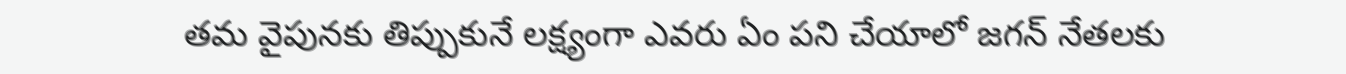తమ వైపునకు తిప్పుకునే లక్ష్యంగా ఎవరు ఏం పని చేయాలో జగన్ నేతలకు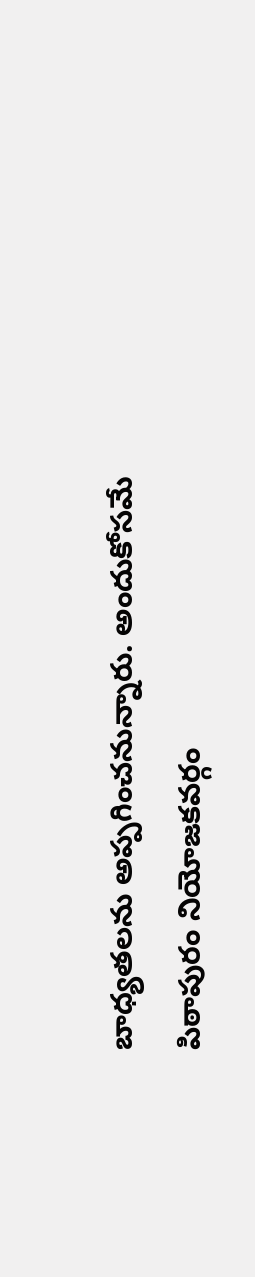బాధ్యతలను అప్పగించనున్నారు. అందుకోసమే పిఠాపురం నియోజకవర్గం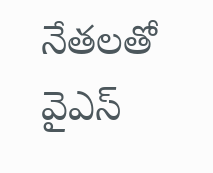నేతలతో వైఎస్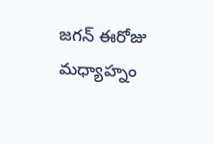జగన్ ఈరోజు మధ్యాహ్నం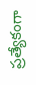ప్రత్యేకంగా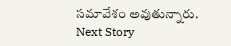సమావేశం అవుతున్నారు.
Next Story